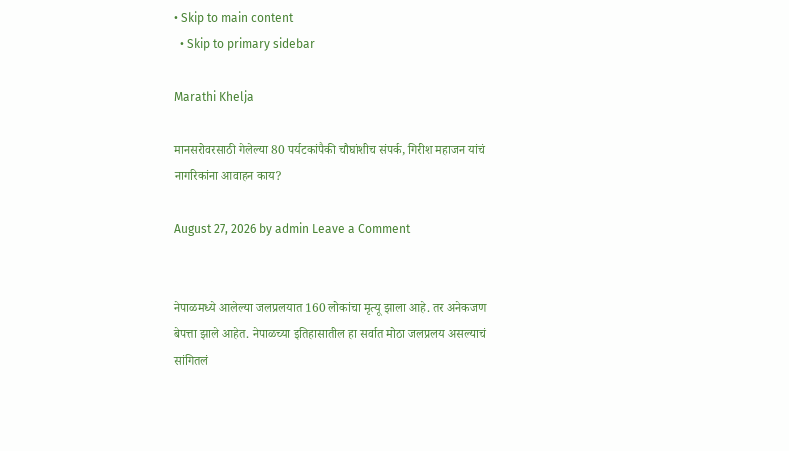• Skip to main content
  • Skip to primary sidebar

Marathi Khelja

मानसरोवरसाठी गेलेल्या 80 पर्यटकांपैकी चौघांशीच संपर्क, गिरीश महाजन यांचं नागरिकांना आवाहन काय?

August 27, 2026 by admin Leave a Comment


नेपाळमध्ये आलेल्या जलप्रलयात 160 लोकांचा मृत्यू झाला आहे. तर अनेकजण बेपत्ता झाले आहेत. नेपाळच्या इतिहासातील हा सर्वात मोठा जलप्रलय असल्याचं सांगितलं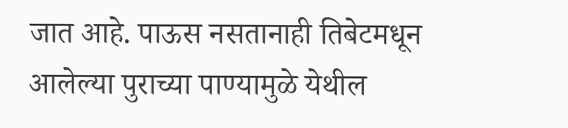जात आहे. पाऊस नसतानाही तिबेटमधून आलेल्या पुराच्या पाण्यामुळे येथील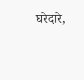घरेदारे,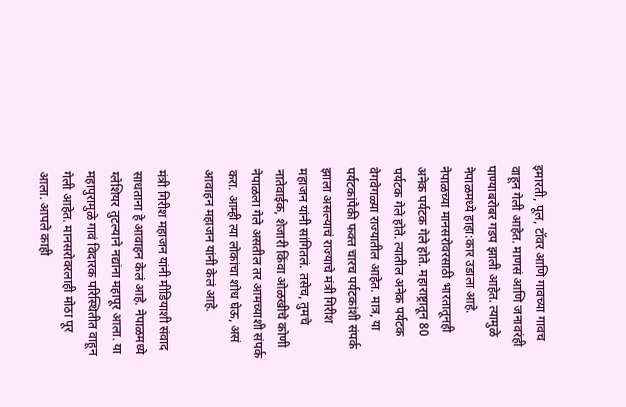इमारती, पूल, टॉवर आणि गावच्या गावच वाहून गेली आहेत. माणसं आणि जनावरंही पाण्याबरोबर गडप झाली आहेत. त्यामुळे नेपाळमध्ये हाहा:कार उडाला आहे. नेपाळच्या मानसरोवरसाठी भारतातूनही अनेक पर्यटक गेले होते. महाराष्ट्रातून 80 पर्यटक गेले होते. त्यातील अनेक पर्यटक वेगवेगळ्या राज्यातील आहेत. मात्र, या पर्यटकांपैकी फक्त चारच पर्यटकांशी संपर्क झाला असल्याचं राज्याचे मंत्री गिरीश महाजन यांनी सांगितलं. तसेच, तुमचे नातेवाईक, शेजारी किंवा ओळखीचे कोणी नेपाळला गेले असतील तर आमच्याशी संपर्क करा. आम्ही त्या लोकांचा शोध घेऊ, असं आवाहन महाजन यांनी केलं आहे.

मंत्री गिरीश महाजन यांनी मीडियाशी संवाद साधताना हे आवाहन केलं आहे. नेपाळमध्ये ग्लेशियर तुटल्याने नद्यांना महापूर आला. या महापुरामुळे गावं विदारक परिस्थितीत वाहून गेली आहेत. मानसरोवरलाही मोठा पूर आला. आपले काही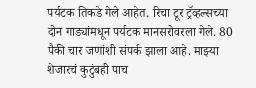पर्यटक तिकडे गेले आहेत. रिचा टूर ट्रॅव्हल्सच्या दोन गाड्यांमधून पर्यटक मानसरोवरला गेले. 80 पैकी चार जणांशी संपर्क झाला आहे. माझ्या शेजारचं कुटुंबही पाच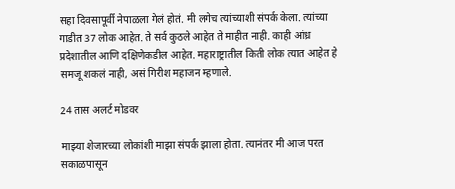सहा दिवसापूर्वी नेपाळला गेलं होतं. मी लगेच त्यांच्याशी संपर्क केला. त्यांच्या गाडीत 37 लोक आहेत. ते सर्व कुठले आहेत ते माहीत नाही. काही आंध्र प्रदेशातील आणि दक्षिणेकडील आहेत. महाराष्ट्रातील किती लोक त्यात आहेत हे समजू शकलं नाही, असं गिरीश महाजन म्हणाले.

24 तास अलर्ट मोडवर

माझ्या शेजारच्या लोकांशी माझा संपर्क झाला होता. त्यानंतर मी आज परत सकाळपासून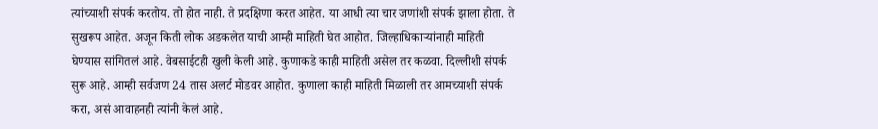त्यांच्याशी संपर्क करतोय. तो होत नाही. ते प्रदक्षिणा करत आहेत. या आधी त्या चार जणांशी संपर्क झाला होता. ते सुखरूप आहेत. अजून किती लोक अडकलेत याची आम्ही माहिती घेत आहोत. जिल्हाधिकाऱ्यांनाही माहिती घेण्यास सांगितलं आहे. वेबसाईटही खुली केली आहे. कुणाकडे काही माहिती असेल तर कळवा. दिल्लीशी संपर्क सुरू आहे. आम्ही सर्वजण 24 तास अलर्ट मोडवर आहोत. कुणाला काही माहिती मिळाली तर आमच्याशी संपर्क करा, असं आवाहनही त्यांनी केलं आहे.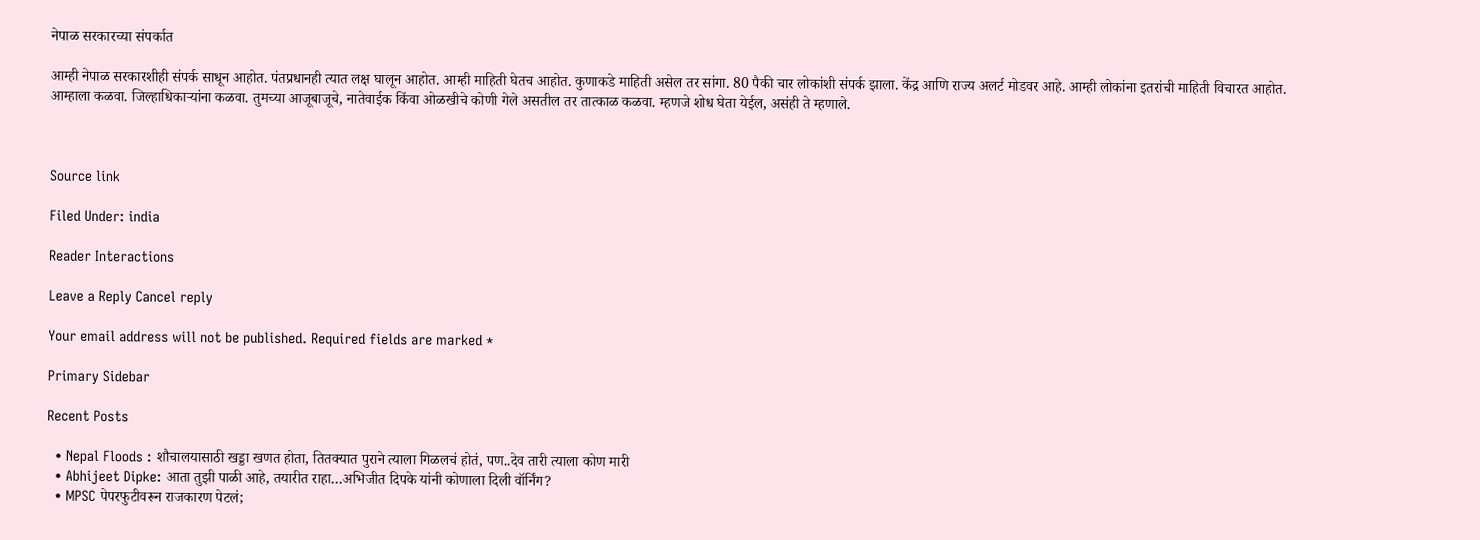नेपाळ सरकारच्या संपर्कात

आम्ही नेपाळ सरकारशीही संपर्क साधून आहोत. पंतप्रधानही त्यात लक्ष घालून आहोत. आम्ही माहिती घेतच आहोत. कुणाकडे माहिती असेल तर सांगा. 80 पैकी चार लोकांशी संपर्क झाला. केंद्र आणि राज्य अलर्ट मोडवर आहे. आम्ही लोकांना इतरांची माहिती विचारत आहोत. आम्हाला कळवा. जिल्हाधिकाऱ्यांना कळवा. तुमच्या आजूबाजूचे, नातेवाईक किंवा ओळखीचे कोणी गेले असतील तर तात्काळ कळवा. म्हणजे शोध घेता येईल, असंही ते म्हणाले.



Source link

Filed Under: india

Reader Interactions

Leave a Reply Cancel reply

Your email address will not be published. Required fields are marked *

Primary Sidebar

Recent Posts

  • Nepal Floods : शौचालयासाठी खड्डा खणत होता, तितक्यात पुराने त्याला गिळलचं होतं, पण..देव तारी त्याला कोण मारी
  • Abhijeet Dipke: आता तुझी पाळी आहे, तयारीत राहा…अभिजीत दिपके यांनी कोणाला दिली वॉर्निंग?
  • MPSC पेपरफुटीवरून राजकारण पेटलं;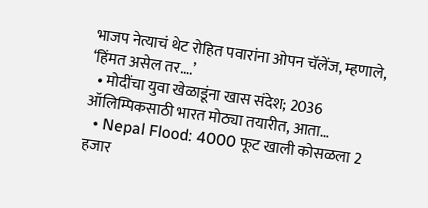भाजप नेत्याचं थेट रोहित पवारांना ओपन चॅलेंज, म्हणाले, ‘हिंमत असेल तर….’
  • मोदींचा युवा खेळाडूंना खास संदेश; 2036 ऑलिम्पिकसाठी भारत मोठ्या तयारीत, आता…
  • Nepal Flood: 4000 फूट खाली कोसळला 2 हजार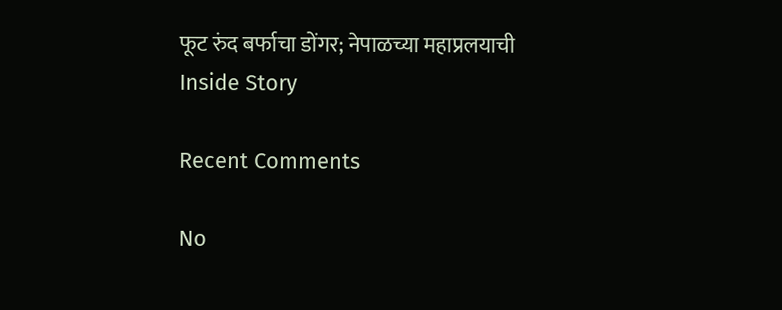फूट रुंद बर्फाचा डोंगर; नेपाळच्या महाप्रलयाची Inside Story

Recent Comments

No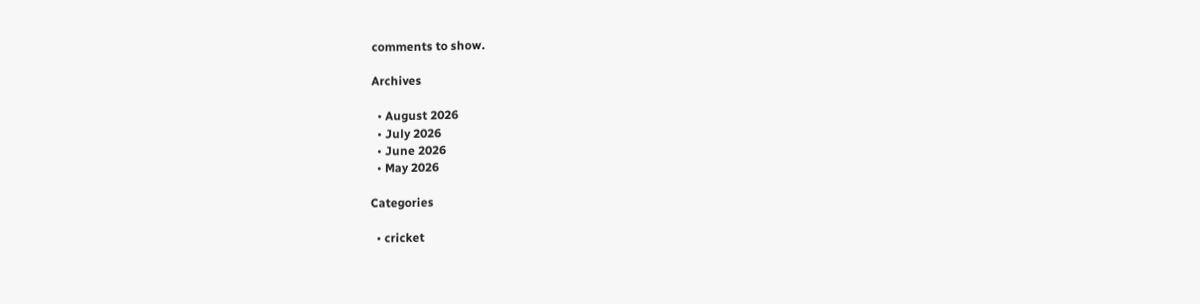comments to show.

Archives

  • August 2026
  • July 2026
  • June 2026
  • May 2026

Categories

  • cricket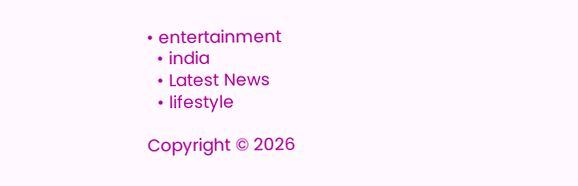• entertainment
  • india
  • Latest News
  • lifestyle

Copyright © 2026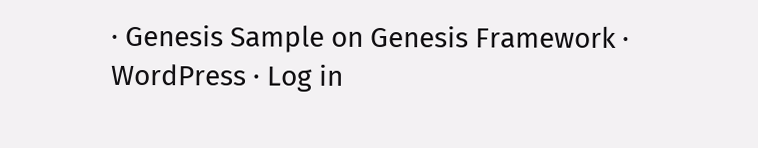· Genesis Sample on Genesis Framework · WordPress · Log in